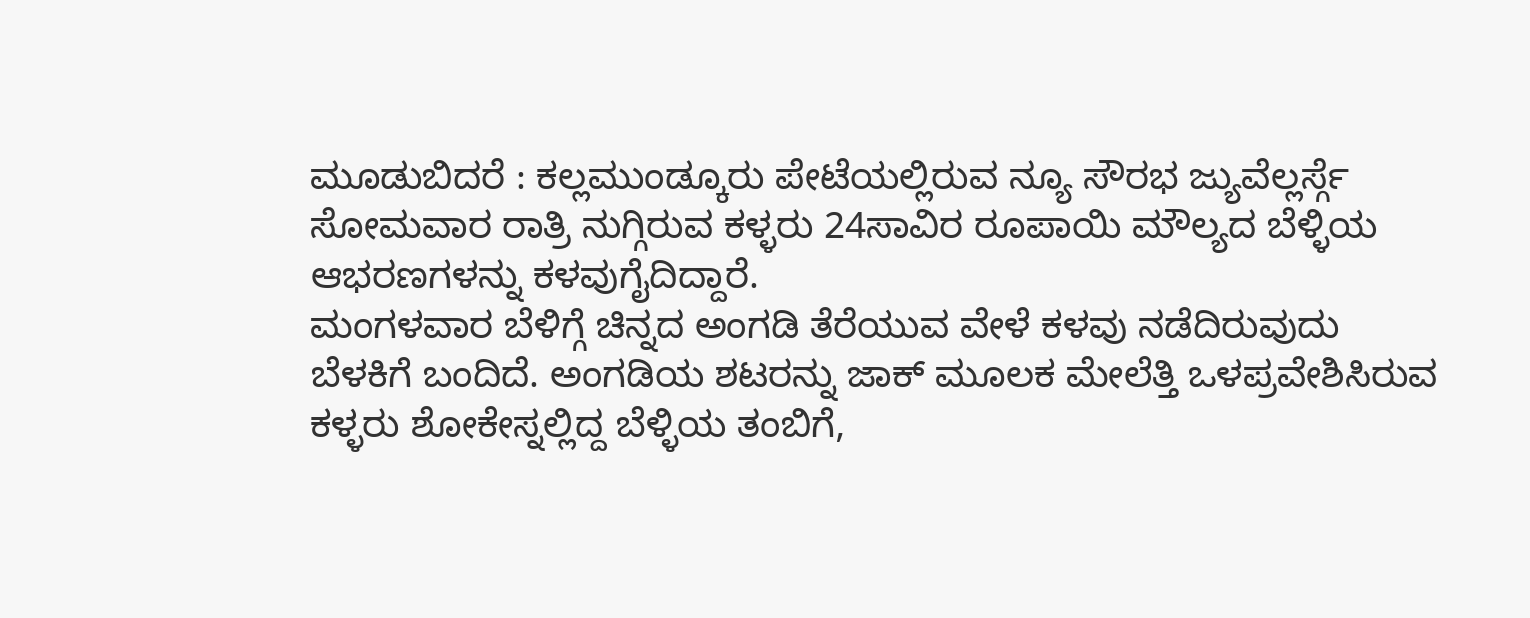ಮೂಡುಬಿದರೆ : ಕಲ್ಲಮುಂಡ್ಕೂರು ಪೇಟೆಯಲ್ಲಿರುವ ನ್ಯೂ ಸೌರಭ ಜ್ಯುವೆಲ್ಲರ್ಸ್ಗೆ ಸೋಮವಾರ ರಾತ್ರಿ ನುಗ್ಗಿರುವ ಕಳ್ಳರು 24ಸಾವಿರ ರೂಪಾಯಿ ಮೌಲ್ಯದ ಬೆಳ್ಳಿಯ ಆಭರಣಗಳನ್ನು ಕಳವುಗೈದಿದ್ದಾರೆ.
ಮಂಗಳವಾರ ಬೆಳಿಗ್ಗೆ ಚಿನ್ನದ ಅಂಗಡಿ ತೆರೆಯುವ ವೇಳೆ ಕಳವು ನಡೆದಿರುವುದು ಬೆಳಕಿಗೆ ಬಂದಿದೆ. ಅಂಗಡಿಯ ಶಟರನ್ನು ಜಾಕ್ ಮೂಲಕ ಮೇಲೆತ್ತಿ ಒಳಪ್ರವೇಶಿಸಿರುವ ಕಳ್ಳರು ಶೋಕೇಸ್ನಲ್ಲಿದ್ದ ಬೆಳ್ಳಿಯ ತಂಬಿಗೆ,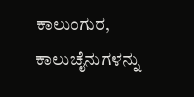ಕಾಲುಂಗುರ, ಕಾಲುಚೈನುಗಳನ್ನು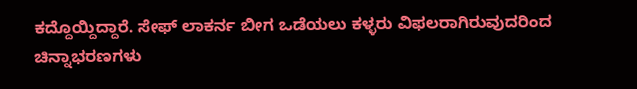ಕದ್ದೊಯ್ದಿದ್ದಾರೆ. ಸೇಫ್ ಲಾಕರ್ನ ಬೀಗ ಒಡೆಯಲು ಕಳ್ಳರು ವಿಫಲರಾಗಿರುವುದರಿಂದ ಚಿನ್ನಾಭರಣಗಳು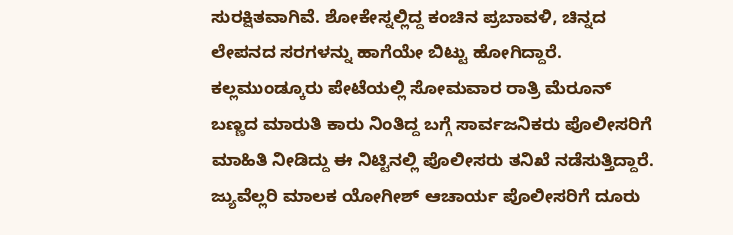ಸುರಕ್ಷಿತವಾಗಿವೆ. ಶೋಕೇಸ್ನಲ್ಲಿದ್ದ ಕಂಚಿನ ಪ್ರಬಾವಳಿ, ಚಿನ್ನದ ಲೇಪನದ ಸರಗಳನ್ನು ಹಾಗೆಯೇ ಬಿಟ್ಟು ಹೋಗಿದ್ದಾರೆ. ಕಲ್ಲಮುಂಡ್ಕೂರು ಪೇಟೆಯಲ್ಲಿ ಸೋಮವಾರ ರಾತ್ರಿ ಮೆರೂನ್ ಬಣ್ಣದ ಮಾರುತಿ ಕಾರು ನಿಂತಿದ್ದ ಬಗ್ಗೆ ಸಾರ್ವಜನಿಕರು ಪೊಲೀಸರಿಗೆ ಮಾಹಿತಿ ನೀಡಿದ್ದು ಈ ನಿಟ್ಟಿನಲ್ಲಿ ಪೊಲೀಸರು ತನಿಖೆ ನಡೆಸುತ್ತಿದ್ದಾರೆ. ಜ್ಯುವೆಲ್ಲರಿ ಮಾಲಕ ಯೋಗೀಶ್ ಆಚಾರ್ಯ ಪೊಲೀಸರಿಗೆ ದೂರು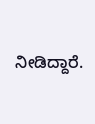ನೀಡಿದ್ದಾರೆ.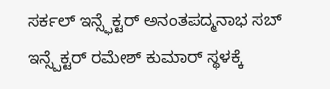ಸರ್ಕಲ್ ಇನ್ಸ್ಫೆಕ್ಟರ್ ಅನಂತಪದ್ಮನಾಭ ಸಬ್ ಇನ್ಸ್ಪೆಕ್ಟರ್ ರಮೇಶ್ ಕುಮಾರ್ ಸ್ಥಳಕ್ಕೆ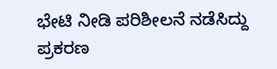ಭೇಟಿ ನೀಡಿ ಪರಿಶೀಲನೆ ನಡೆಸಿದ್ದು ಪ್ರಕರಣ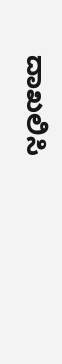ದಾಖಲಿಸಿ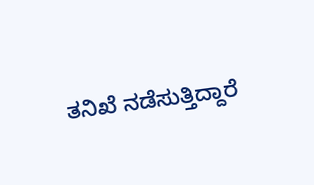ತನಿಖೆ ನಡೆಸುತ್ತಿದ್ದಾರೆ